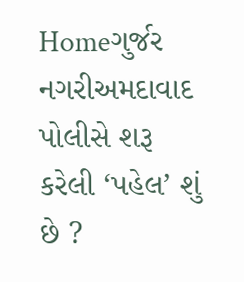Homeગુર્જર નગરીઅમદાવાદ પોલીસે શરૂ કરેલી ‘પહેલ’ શું છે ?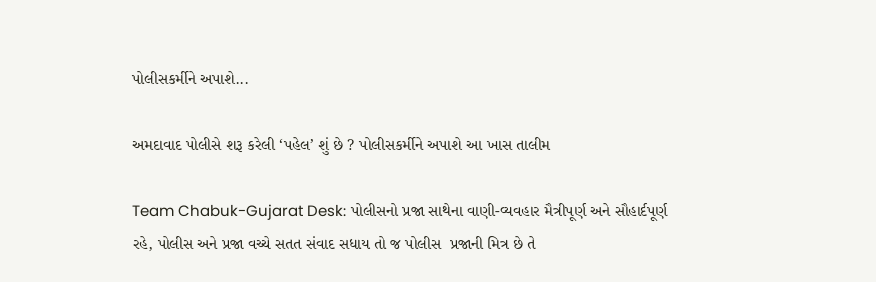પોલીસકર્મીને અપાશે...

અમદાવાદ પોલીસે શરૂ કરેલી ‘પહેલ’ શું છે ? પોલીસકર્મીને અપાશે આ ખાસ તાલીમ

Team Chabuk-Gujarat Desk: પોલીસનો પ્રજા સાથેના વાણી-વ્યવહાર મૈત્રીપૂર્ણ અને સૌહાર્દપૂર્ણ રહે, પોલીસ અને પ્રજા વચ્ચે સતત સંવાદ સધાય તો જ પોલીસ  પ્રજાની મિત્ર છે તે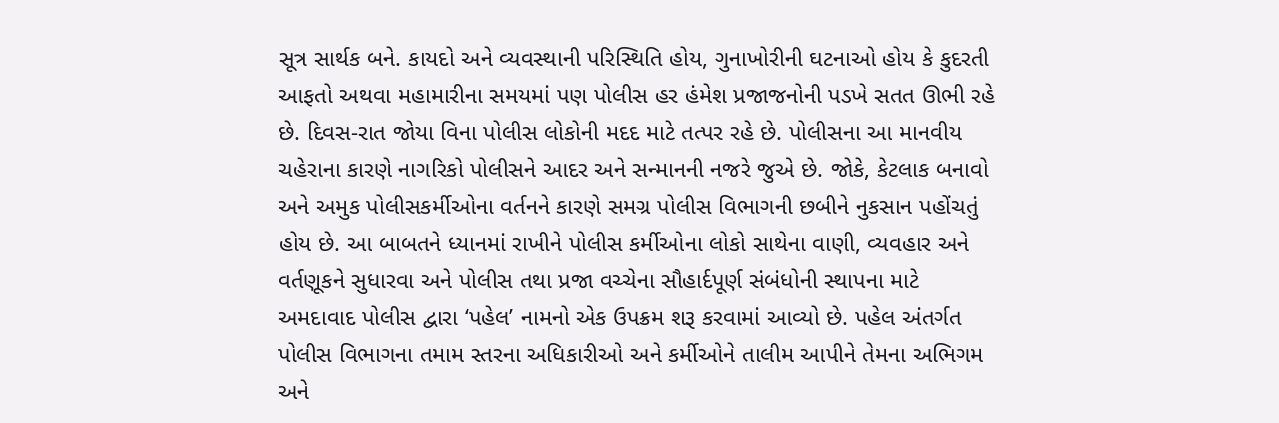સૂત્ર સાર્થક બને. કાયદો અને વ્યવસ્થાની પરિસ્થિતિ હોય, ગુનાખોરીની ઘટનાઓ હોય કે કુદરતી આફતો અથવા મહામારીના સમયમાં પણ પોલીસ હર હંમેશ પ્રજાજનોની પડખે સતત ઊભી રહે છે. દિવસ-રાત જોયા વિના પોલીસ લોકોની મદદ માટે તત્પર રહે છે. પોલીસના આ માનવીય ચહેરાના કારણે નાગરિકો પોલીસને આદર અને સન્માનની નજરે જુએ છે. જોકે, કેટલાક બનાવો અને અમુક પોલીસકર્મીઓના વર્તનને કારણે સમગ્ર પોલીસ વિભાગની છબીને નુકસાન પહોંચતું હોય છે. આ બાબતને ધ્યાનમાં રાખીને પોલીસ કર્મીઓના લોકો સાથેના વાણી, વ્યવહાર અને વર્તણૂકને સુધારવા અને પોલીસ તથા પ્રજા વચ્ચેના સૌહાર્દપૂર્ણ સંબંધોની સ્થાપના માટે અમદાવાદ પોલીસ દ્વારા ‘પહેલ’ નામનો એક ઉપક્રમ શરૂ કરવામાં આવ્યો છે. પહેલ અંતર્ગત પોલીસ વિભાગના તમામ સ્તરના અધિકારીઓ અને કર્મીઓને તાલીમ આપીને તેમના અભિગમ અને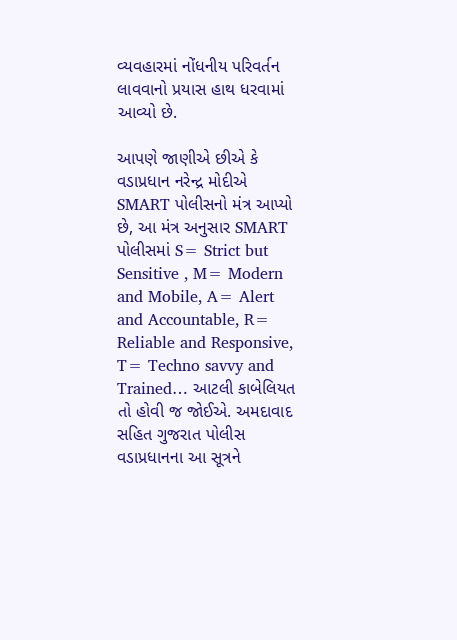વ્યવહારમાં નોંધનીય પરિવર્તન લાવવાનો પ્રયાસ હાથ ધરવામાં આવ્યો છે.

આપણે જાણીએ છીએ કે વડાપ્રધાન નરેન્દ્ર મોદીએ  SMART પોલીસનો મંત્ર આપ્યો છે, આ મંત્ર અનુસાર SMART પોલીસમાં S= Strict but Sensitive , M= Modern and Mobile, A= Alert and Accountable, R= Reliable and Responsive, T= Techno savvy and Trained… આટલી કાબેલિયત તો હોવી જ જોઈએ. અમદાવાદ સહિત ગુજરાત પોલીસ વડાપ્રધાનના આ સૂત્રને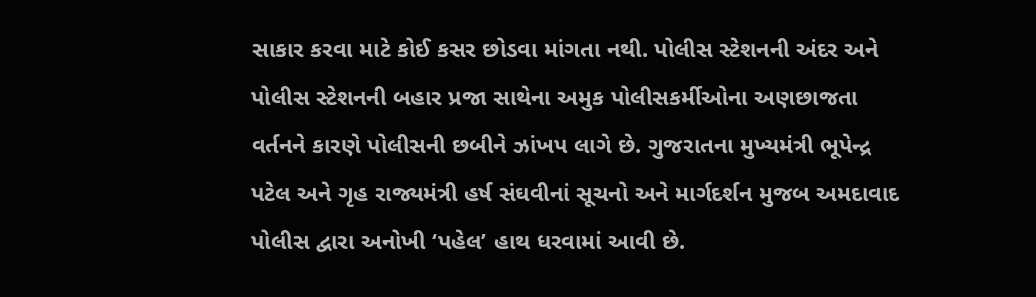સાકાર કરવા માટે કોઈ કસર છોડવા માંગતા નથી. પોલીસ સ્ટેશનની અંદર અને પોલીસ સ્ટેશનની બહાર પ્રજા સાથેના અમુક પોલીસકર્મીઓના અણછાજતા વર્તનને કારણે પોલીસની છબીને ઝાંખપ લાગે છે. ગુજરાતના મુખ્યમંત્રી ભૂપેન્દ્ર પટેલ અને ગૃહ રાજ્યમંત્રી હર્ષ સંઘવીનાં સૂચનો અને માર્ગદર્શન મુજબ અમદાવાદ પોલીસ દ્વારા અનોખી ‘પહેલ’ હાથ ધરવામાં આવી છે.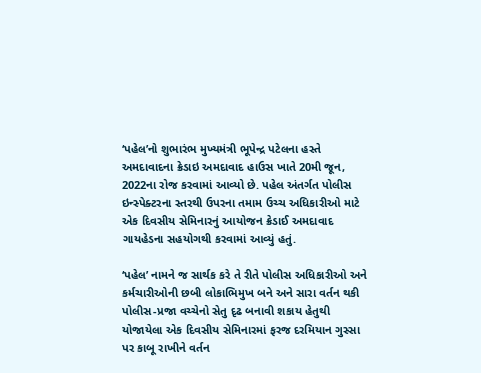‘પહેલ’નો શુભારંભ મુખ્યમંત્રી ભૂપેન્દ્ર પટેલના હસ્તે અમદાવાદના ક્રેડાઇ અમદાવાદ હાઉસ ખાતે 20મી જૂન, 2022ના રોજ કરવામાં આવ્યો છે. પહેલ અંતર્ગત પોલીસ ઇન્સ્પેક્ટરના સ્તરથી ઉપરના તમામ ઉચ્ચ અધિકારીઓ માટે એક દિવસીય સેમિનારનું આયોજન ક્રેડાઈ અમદાવાદ ગાયહેડના સહયોગથી કરવામાં આવ્યું હતું.

‘પહેલ’ નામને જ સાર્થક કરે તે રીતે પોલીસ અધિકારીઓ અને કર્મચારીઓની છબી લોકાભિમુખ બને અને સારા વર્તન થકી પોલીસ-પ્રજા વચ્ચેનો સેતુ દૃઢ બનાવી શકાય હેતુથી યોજાયેલા એક દિવસીય સેમિનારમાં ફરજ દરમિયાન ગુસ્સા પર કાબૂ રાખીને વર્તન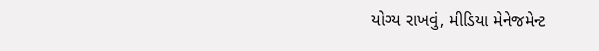યોગ્ય રાખવું, મીડિયા મેનેજમેન્ટ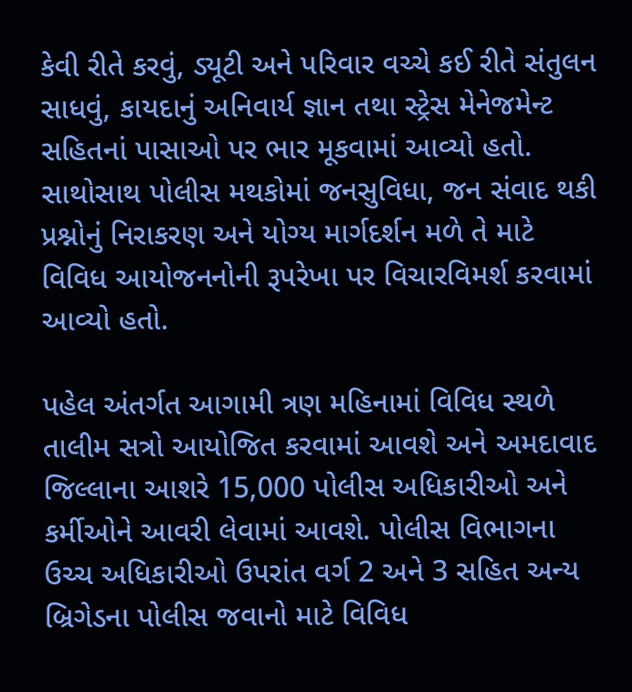કેવી રીતે કરવું, ડ્યૂટી અને પરિવાર વચ્ચે કઈ રીતે સંતુલન સાધવું, કાયદાનું અનિવાર્ય જ્ઞાન તથા સ્ટ્રેસ મેનેજમેન્ટ સહિતનાં પાસાઓ પર ભાર મૂકવામાં આવ્યો હતો. સાથોસાથ પોલીસ મથકોમાં જનસુવિધા, જન સંવાદ થકી પ્રશ્નોનું નિરાકરણ અને યોગ્ય માર્ગદર્શન મળે તે માટે વિવિધ આયોજનનોની રૂપરેખા પર વિચારવિમર્શ કરવામાં આવ્યો હતો.

પહેલ અંતર્ગત આગામી ત્રણ મહિનામાં વિવિધ સ્થળે તાલીમ સત્રો આયોજિત કરવામાં આવશે અને અમદાવાદ જિલ્લાના આશરે 15,000 પોલીસ અધિકારીઓ અને કર્મીઓને આવરી લેવામાં આવશે. પોલીસ વિભાગના ઉચ્ચ અધિકારીઓ ઉપરાંત વર્ગ 2 અને 3 સહિત અન્ય બ્રિગેડના પોલીસ જવાનો માટે વિવિધ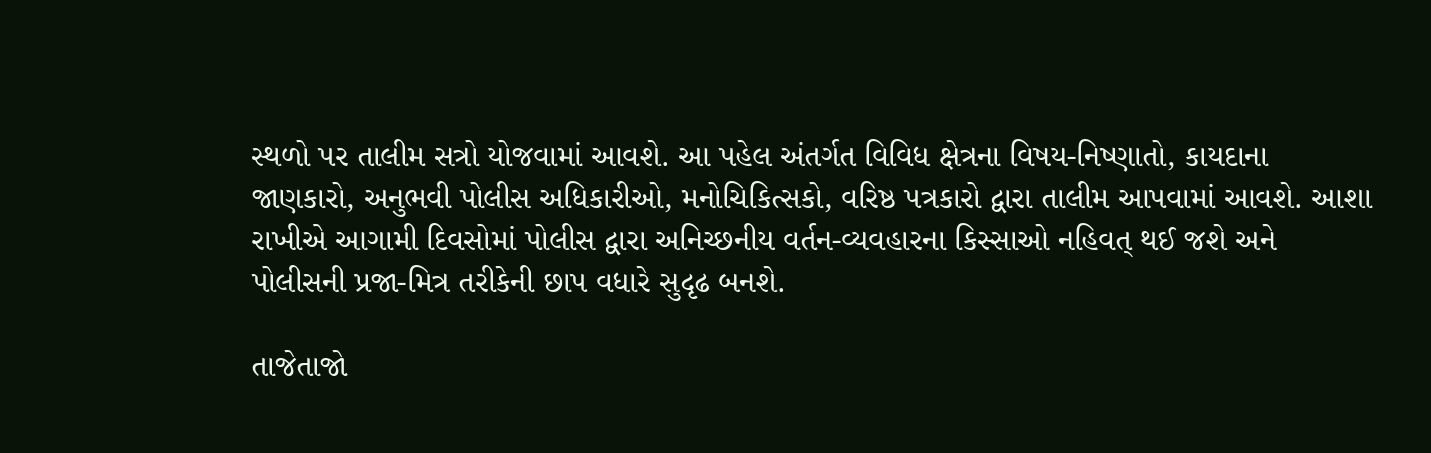સ્થળો પર તાલીમ સત્રો યોજવામાં આવશે. આ પહેલ અંતર્ગત વિવિધ ક્ષેત્રના વિષય-નિષ્ણાતો, કાયદાના જાણકારો, અનુભવી પોલીસ અધિકારીઓ, મનોચિકિત્સકો, વરિષ્ઠ પત્રકારો દ્વારા તાલીમ આપવામાં આવશે. આશા રાખીએ આગામી દિવસોમાં પોલીસ દ્વારા અનિચ્છનીય વર્તન-વ્યવહારના કિસ્સાઓ નહિવત્ થઈ જશે અને પોલીસની પ્રજા-મિત્ર તરીકેની છાપ વધારે સુદૃઢ બનશે.

તાજેતાજો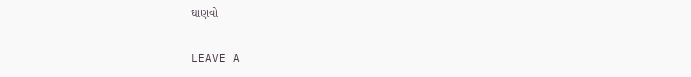ઘાણવો

LEAVE A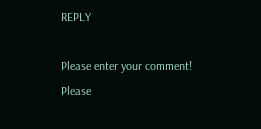REPLY

Please enter your comment!
Please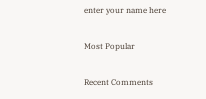enter your name here

Most Popular

Recent Comments